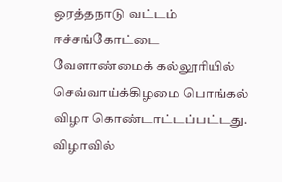ஒரத்தநாடு வட்டம் ஈச்சங்கோட்டை வேளாண்மைக் கல்லூரியில் செவ்வாய்க்கிழமை பொங்கல் விழா கொண்டாட்டப்பட்டது.
விழாவில்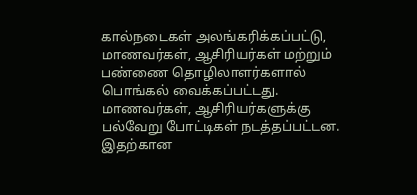கால்நடைகள் அலங்கரிக்கப்பட்டு, மாணவர்கள், ஆசிரியர்கள் மற்றும் பண்ணை தொழிலாளர்களால் பொங்கல் வைக்கப்பட்டது. மாணவர்கள், ஆசிரியர்களுக்கு பல்வேறு போட்டிகள் நடத்தப்பட்டன.
இதற்கான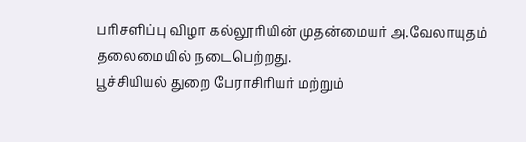பரிசளிப்பு விழா கல்லூரியின் முதன்மையர் அ.வேலாயுதம் தலைமையில் நடைபெற்றது.
பூச்சியியல் துறை பேராசிரியர் மற்றும்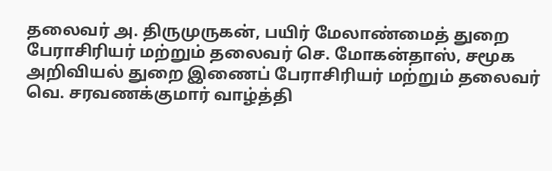தலைவர் அ. திருமுருகன், பயிர் மேலாண்மைத் துறை பேராசிரியர் மற்றும் தலைவர் செ. மோகன்தாஸ், சமூக அறிவியல் துறை இணைப் பேராசிரியர் மற்றும் தலைவர் வெ. சரவணக்குமார் வாழ்த்தி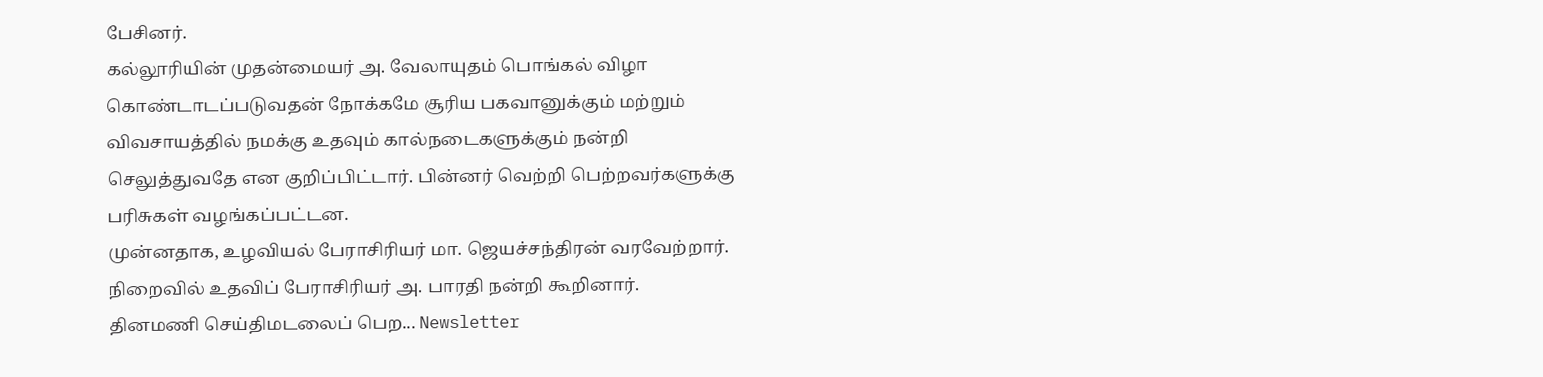பேசினர்.
கல்லூரியின் முதன்மையர் அ. வேலாயுதம் பொங்கல் விழா கொண்டாடப்படுவதன் நோக்கமே சூரிய பகவானுக்கும் மற்றும் விவசாயத்தில் நமக்கு உதவும் கால்நடைகளுக்கும் நன்றி செலுத்துவதே என குறிப்பிட்டார். பின்னர் வெற்றி பெற்றவர்களுக்கு பரிசுகள் வழங்கப்பட்டன.
முன்னதாக, உழவியல் பேராசிரியர் மா. ஜெயச்சந்திரன் வரவேற்றார். நிறைவில் உதவிப் பேராசிரியர் அ. பாரதி நன்றி கூறினார்.
தினமணி செய்திமடலைப் பெற... Newsletter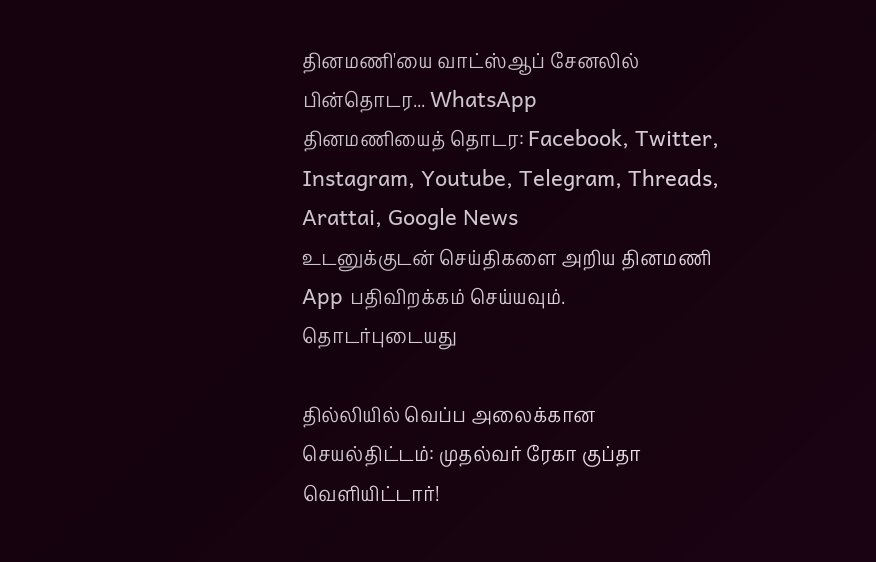தினமணி'யை வாட்ஸ்ஆப் சேனலில் பின்தொடர... WhatsApp
தினமணியைத் தொடர: Facebook, Twitter, Instagram, Youtube, Telegram, Threads, Arattai, Google News
உடனுக்குடன் செய்திகளை அறிய தினமணி App பதிவிறக்கம் செய்யவும்.
தொடர்புடையது

தில்லியில் வெப்ப அலைக்கான செயல்திட்டம்: முதல்வர் ரேகா குப்தா வெளியிட்டார்!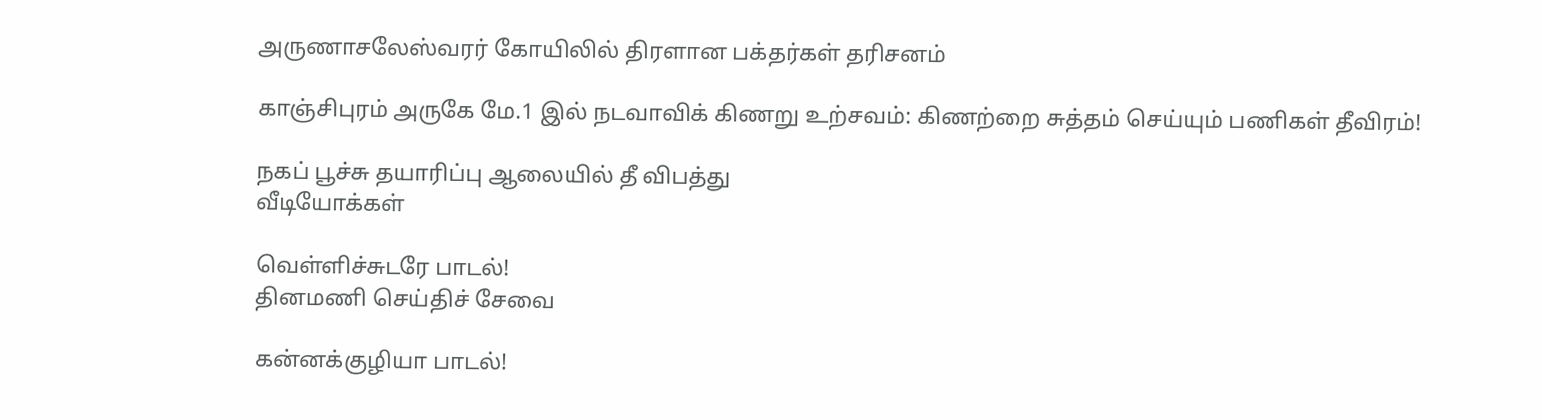அருணாசலேஸ்வரர் கோயிலில் திரளான பக்தர்கள் தரிசனம்

காஞ்சிபுரம் அருகே மே.1 இல் நடவாவிக் கிணறு உற்சவம்: கிணற்றை சுத்தம் செய்யும் பணிகள் தீவிரம்!

நகப் பூச்சு தயாரிப்பு ஆலையில் தீ விபத்து
வீடியோக்கள்

வெள்ளிச்சுடரே பாடல்!
தினமணி செய்திச் சேவை

கன்னக்குழியா பாடல்!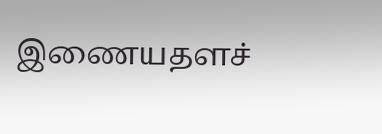இணையதளச்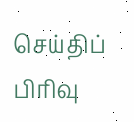செய்திப் பிரிவு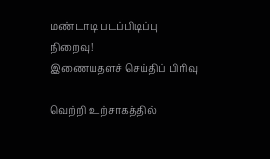மண்டாடி படப்பிடிப்பு நிறைவு!
இணையதளச் செய்திப் பிரிவு

வெற்றி உற்சாகத்தில்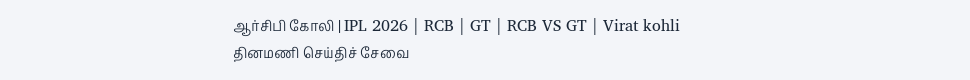ஆர்சிபி கோலி | IPL 2026 | RCB | GT | RCB VS GT | Virat kohli
தினமணி செய்திச் சேவை